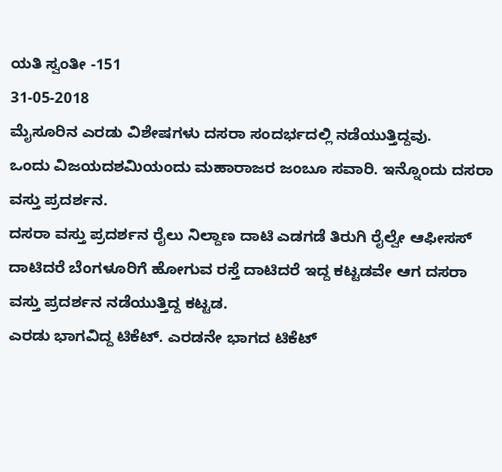ಯತಿ ಸ್ವಂತೀ -151
31-05-2018
ಮೈಸೂರಿನ ಎರಡು ವಿಶೇಷಗಳು ದಸರಾ ಸಂದರ್ಭದಲ್ಲಿ ನಡೆಯುತ್ತಿದ್ದವು.
ಒಂದು ವಿಜಯದಶಮಿಯಂದು ಮಹಾರಾಜರ ಜಂಬೂ ಸವಾರಿ. ಇನ್ನೊಂದು ದಸರಾ ವಸ್ತು ಪ್ರದರ್ಶನ.
ದಸರಾ ವಸ್ತು ಪ್ರದರ್ಶನ ರೈಲು ನಿಲ್ದಾಣ ದಾಟಿ ಎಡಗಡೆ ತಿರುಗಿ ರೈಲ್ವೇ ಆಫೀಸಸ್ ದಾಟಿದರೆ ಬೆಂಗಳೂರಿಗೆ ಹೋಗುವ ರಸ್ತೆ ದಾಟಿದರೆ ಇದ್ದ ಕಟ್ಟಡವೇ ಆಗ ದಸರಾ ವಸ್ತು ಪ್ರದರ್ಶನ ನಡೆಯುತ್ತಿದ್ದ ಕಟ್ಟಡ.
ಎರಡು ಭಾಗವಿದ್ದ ಟಿಕೆಟ್. ಎರಡನೇ ಭಾಗದ ಟಿಕೆಟ್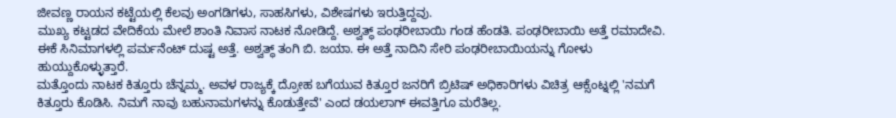ಜೀವಣ್ಣ ರಾಯನ ಕಟ್ಟೆಯಲ್ಲಿ ಕೆಲವು ಅಂಗಡಿಗಳು, ಸಾಹಸಿಗಳು, ವಿಶೇಷಗಳು ಇರುತ್ತಿದ್ದವು.
ಮುಖ್ಯ ಕಟ್ಟಡದ ವೇದಿಕೆಯ ಮೇಲೆ ಶಾಂತಿ ನಿವಾಸ ನಾಟಕ ನೋಡಿದ್ದೆ. ಅಶ್ವತ್ಥ್ ಪಂಢರೀಬಾಯಿ ಗಂಡ ಹೆಂಡತಿ. ಪಂಢರೀಬಾಯಿ ಅತ್ತೆ ರಮಾದೇವಿ. ಈಕೆ ಸಿನಿಮಾಗಳಲ್ಲಿ ಪರ್ಮನೆಂಟ್ ದುಷ್ಟ ಅತ್ತೆ. ಅಶ್ವತ್ಥ್ ತಂಗಿ ಬಿ. ಜಯಾ. ಈ ಅತ್ತೆ ನಾದಿನಿ ಸೇರಿ ಪಂಢರೀಬಾಯಿಯನ್ನು ಗೋಳು ಹುಯ್ದುಕೊಳ್ಳುತ್ತಾರೆ.
ಮತ್ತೊಂದು ನಾಟಕ ಕಿತ್ತೂರು ಚೆನ್ನಮ್ಮ. ಅವಳ ರಾಜ್ಯಕ್ಕೆ ದ್ರೋಹ ಬಗೆಯುವ ಕಿತ್ತೂರ ಜನರಿಗೆ ಬ್ರಿಟಿಷ್ ಅಧಿಕಾರಿಗಳು ವಿಚಿತ್ರ ಆಕ್ಸೆಂಟ್ನಲ್ಲಿ 'ನಮಗೆ ಕಿತ್ತೂರು ಕೊಡಿಸಿ. ನಿಮಗೆ ನಾವು ಬಹುನಾಮಗಳನ್ನು ಕೊಡುತ್ತೇವೆ' ಎಂದ ಡಯಲಾಗ್ ಈವತ್ತಿಗೂ ಮರೆತಿಲ್ಲ.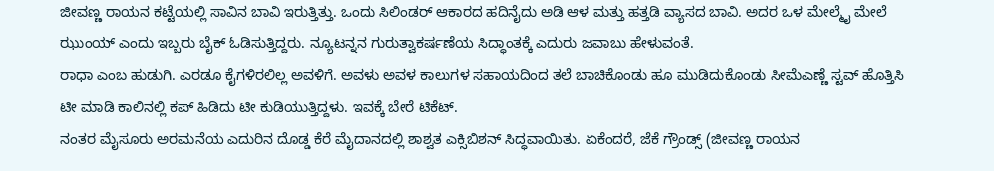ಜೀವಣ್ಣ ರಾಯನ ಕಟ್ಟೆಯಲ್ಲಿ ಸಾವಿನ ಬಾವಿ ಇರುತ್ತಿತ್ತು. ಒಂದು ಸಿಲಿಂಡರ್ ಆಕಾರದ ಹದಿನೈದು ಅಡಿ ಆಳ ಮತ್ತು ಹತ್ತಡಿ ವ್ಯಾಸದ ಬಾವಿ. ಅದರ ಒಳ ಮೇಲ್ಮೈ ಮೇಲೆ ಝುಂಯ್ ಎಂದು ಇಬ್ಬರು ಬೈಕ್ ಓಡಿಸುತ್ತಿದ್ದರು. ನ್ಯೂಟನ್ನನ ಗುರುತ್ವಾಕರ್ಷಣೆಯ ಸಿದ್ಧಾಂತಕ್ಕೆ ಎದುರು ಜವಾಬು ಹೇಳುವಂತೆ.
ರಾಧಾ ಎಂಬ ಹುಡುಗಿ. ಎರಡೂ ಕೈಗಳಿರಲಿಲ್ಲ ಅವಳಿಗೆ. ಅವಳು ಅವಳ ಕಾಲುಗಳ ಸಹಾಯದಿಂದ ತಲೆ ಬಾಚಿಕೊಂಡು ಹೂ ಮುಡಿದುಕೊಂಡು ಸೀಮೆಎಣ್ಣೆ ಸ್ಟವ್ ಹೊತ್ತಿಸಿ ಟೀ ಮಾಡಿ ಕಾಲಿನಲ್ಲಿ ಕಪ್ ಹಿಡಿದು ಟೀ ಕುಡಿಯುತ್ತಿದ್ದಳು. ಇವಕ್ಕೆ ಬೇರೆ ಟಿಕೆಟ್.
ನಂತರ ಮೈಸೂರು ಅರಮನೆಯ ಎದುರಿನ ದೊಡ್ಡ ಕೆರೆ ಮೈದಾನದಲ್ಲಿ ಶಾಶ್ವತ ಎಕ್ಸಿಬಿಶನ್ ಸಿದ್ಧವಾಯಿತು. ಏಕೆಂದರೆ, ಜೆಕೆ ಗ್ರೌಂಡ್ಸ್ (ಜೀವಣ್ಣ ರಾಯನ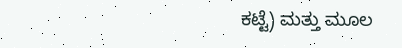ಕಟ್ಟೆ) ಮತ್ತು ಮೂಲ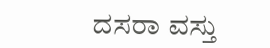ದಸರಾ ವಸ್ತು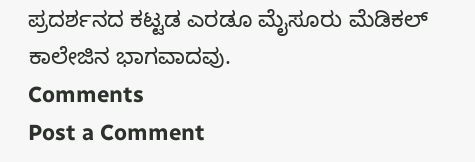ಪ್ರದರ್ಶನದ ಕಟ್ಟಡ ಎರಡೂ ಮೈಸೂರು ಮೆಡಿಕಲ್ ಕಾಲೇಜಿನ ಭಾಗವಾದವು.
Comments
Post a Comment